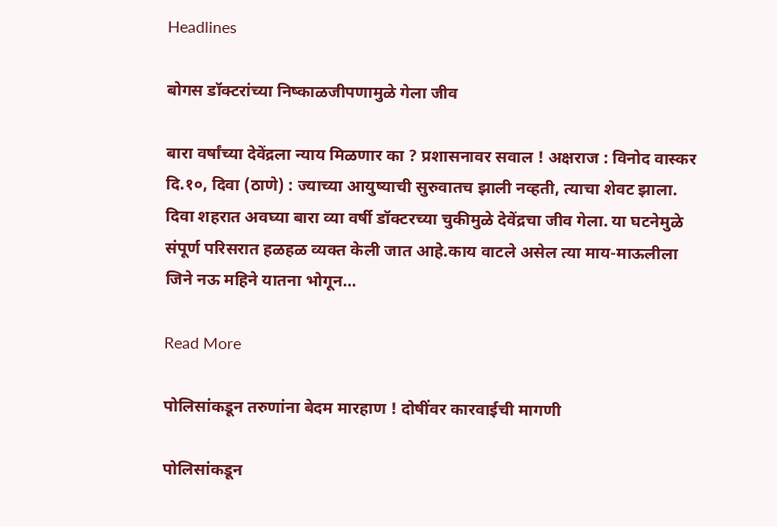Headlines

बोगस डॉक्टरांच्या निष्काळजीपणामुळे गेला जीव

बारा वर्षांच्या देवेंद्रला न्याय मिळणार का ? प्रशासनावर सवाल ! अक्षराज : विनोद वास्कर दि.१०, दिवा (ठाणे) : ज्याच्या आयुष्याची सुरुवातच झाली नव्हती, त्याचा शेवट झाला. दिवा शहरात अवघ्या बारा व्या वर्षी डॉक्टरच्या चुकीमुळे देवेंद्रचा जीव गेला. या घटनेमुळे संपूर्ण परिसरात हळहळ व्यक्त केली जात आहे.काय वाटले असेल त्या माय-माऊलीला जिने नऊ महिने यातना भोगून…

Read More

पोलिसांकडून तरुणांना बेदम मारहाण ! दोषींवर कारवाईची मागणी

पोलिसांकडून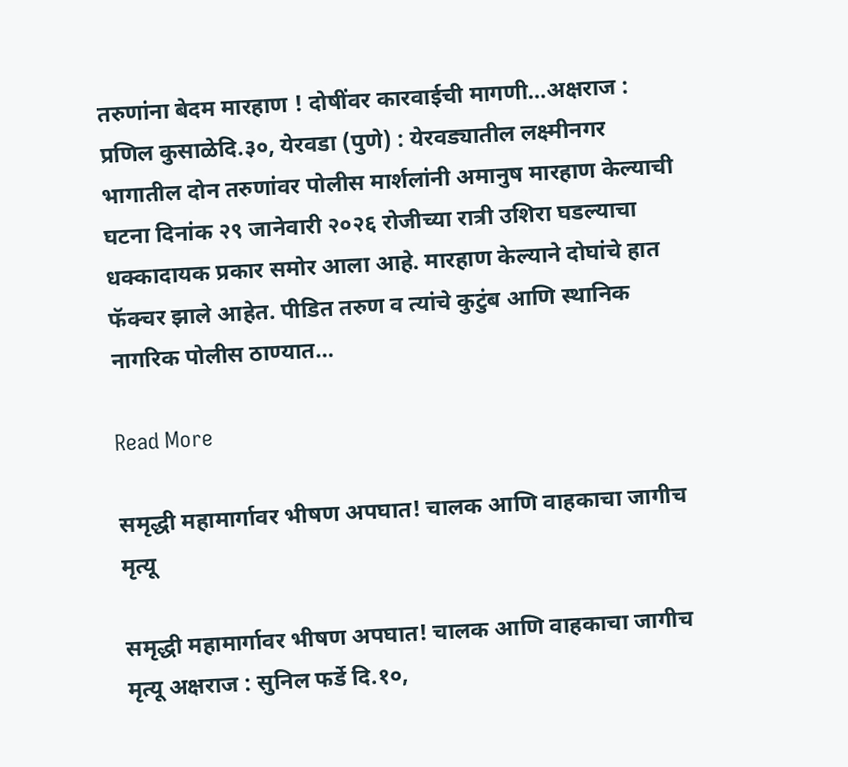तरुणांना बेदम मारहाण ! दोषींवर कारवाईची मागणी…अक्षराज : प्रणिल कुसाळेदि.३०, येरवडा (पुणे) : येरवड्यातील लक्ष्मीनगर भागातील दोन तरुणांवर पोलीस मार्शलांनी अमानुष मारहाण केल्याची घटना दिनांक २९ जानेवारी २०२६ रोजीच्या रात्री उशिरा घडल्याचा धक्कादायक प्रकार समोर आला आहे. मारहाण केल्याने दोघांचे हात फॅक्चर झाले आहेत. पीडित तरुण व त्यांचे कुटुंब आणि स्थानिक नागरिक पोलीस ठाण्यात…

Read More

समृद्धी महामार्गावर भीषण अपघात! चालक आणि वाहकाचा जागीच मृत्यू

समृद्धी महामार्गावर भीषण अपघात! चालक आणि वाहकाचा जागीच मृत्यू अक्षराज : सुनिल फर्डे दि.१०,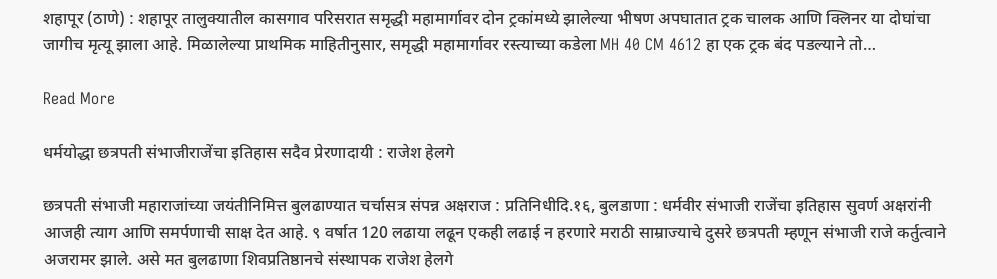शहापूर (ठाणे) : शहापूर तालुक्यातील कासगाव परिसरात समृद्धी महामार्गावर दोन ट्रकांमध्ये झालेल्या भीषण अपघातात ट्रक चालक आणि क्लिनर या दोघांचा जागीच मृत्यू झाला आहे. मिळालेल्या प्राथमिक माहितीनुसार, समृद्धी महामार्गावर रस्त्याच्या कडेला MH 40 CM 4612 हा एक ट्रक बंद पडल्याने तो…

Read More

धर्मयोद्धा छत्रपती संभाजीराजेंचा इतिहास सदैव प्रेरणादायी : राजेश हेलगे

छत्रपती संभाजी महाराजांच्या जयंतीनिमित्त बुलढाण्यात चर्चासत्र संपन्न अक्षराज : प्रतिनिधीदि.१६, बुलडाणा : धर्मवीर संभाजी राजेंचा इतिहास सुवर्ण अक्षरांनी आजही त्याग आणि समर्पणाची साक्ष देत आहे. ९ वर्षात 120 लढाया लढून एकही लढाई न हरणारे मराठी साम्राज्याचे दुसरे छत्रपती म्हणून संभाजी राजे कर्तुत्वाने अजरामर झाले. असे मत बुलढाणा शिवप्रतिष्ठानचे संस्थापक राजेश हेलगे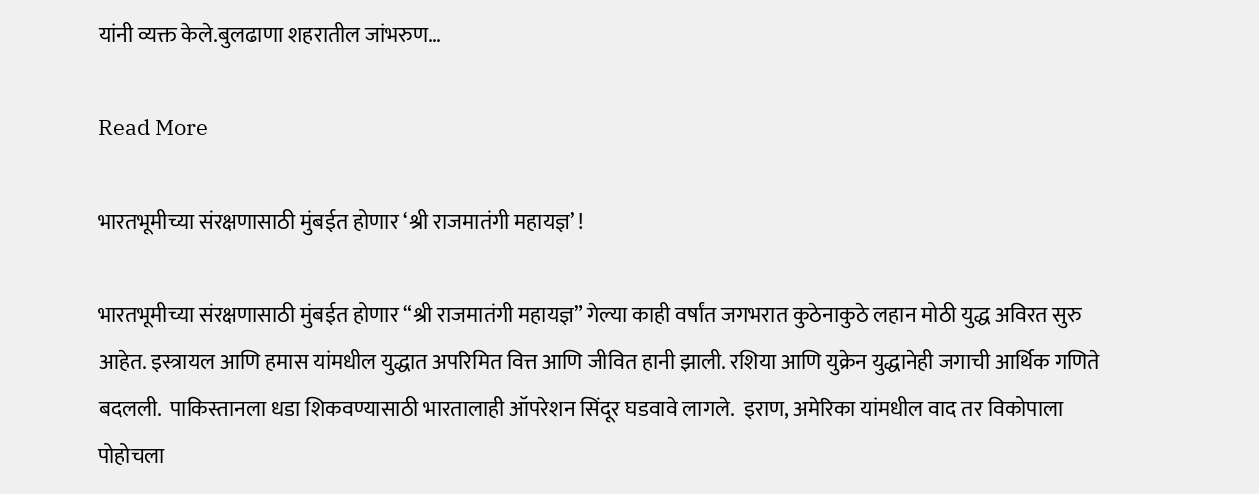यांनी व्यक्त केले.बुलढाणा शहरातील जांभरुण…

Read More

भारतभूमीच्या संरक्षणासाठी मुंबईत होणार ‘श्री राजमातंगी महायज्ञ’ !

भारतभूमीच्या संरक्षणासाठी मुंबईत होणार “श्री राजमातंगी महायज्ञ” गेल्या काही वर्षांत जगभरात कुठेनाकुठे लहान मोठी युद्ध अविरत सुरु आहेत. इस्त्रायल आणि हमास यांमधील युद्धात अपरिमित वित्त आणि जीवित हानी झाली. रशिया आणि युक्रेन युद्धानेही जगाची आर्थिक गणिते बदलली.  पाकिस्तानला धडा शिकवण्यासाठी भारतालाही ऑपरेशन सिंदूर घडवावे लागले.  इराण, अमेरिका यांमधील वाद तर विकोपाला पोहोचला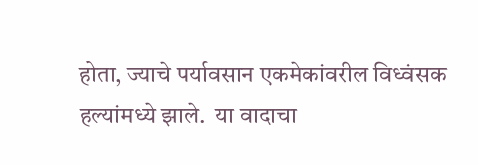होता, ज्याचे पर्यावसान एकमेकांवरील विध्वंसक हल्यांमध्ये झाले.  या वादाचा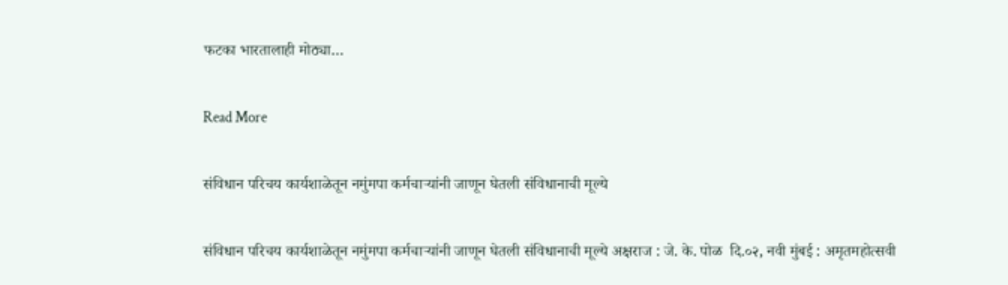फटका भारतालाही मोठ्या…

Read More

संविधान परिचय कार्यशाळेतून नमुंमपा कर्मचाऱ्यांनी जाणून घेतली संविधानाची मूल्ये

संविधान परिचय कार्यशाळेतून नमुंमपा कर्मचाऱ्यांनी जाणून घेतली संविधानाची मूल्ये अक्षराज : जे. के. पोळ  दि.०२, नवी मुंबई : अमृतमहोत्सवी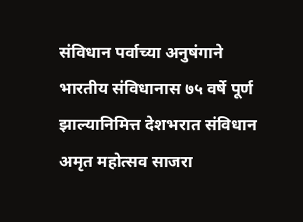संविधान पर्वाच्या अनुषंगाने भारतीय संविधानास ७५ वर्षे पूर्ण झाल्यानिमित्त देशभरात संविधान अमृत महोत्सव साजरा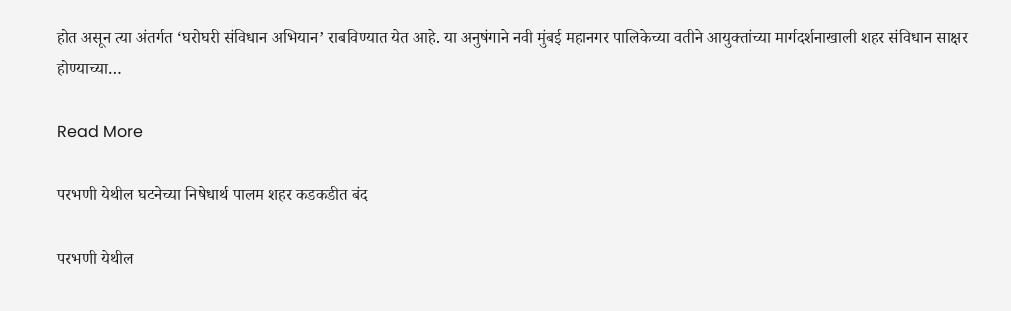होत असून त्या अंतर्गत ‘घरोघरी संविधान अभियान’ राबविण्यात येत आहे. या अनुषंगाने नवी मुंबई महानगर पालिकेच्या वतीने आयुक्तांच्या मार्गदर्शनाखाली शहर संविधान साक्षर होण्याच्या…

Read More

परभणी येथील घटनेच्या निषेधार्थ पालम शहर कडकडीत बंद

परभणी येथील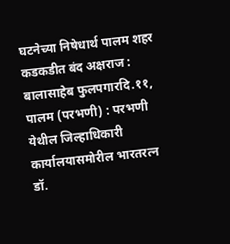घटनेच्या निषेधार्थ पालम शहर कडकडीत बंद अक्षराज : बालासाहेब फुलपगारदि.११, पालम (परभणी) : परभणी येथील जिल्हाधिकारी कार्यालयासमोरील भारतरत्न डॉ.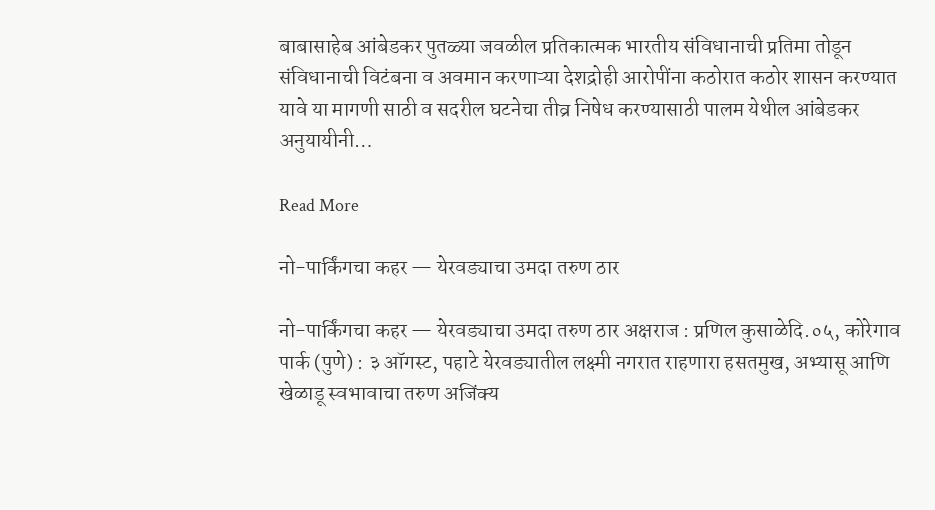बाबासाहेब आंबेडकर पुतळ्या जवळील प्रतिकात्मक भारतीय संविधानाची प्रतिमा तोडून संविधानाची विटंबना व अवमान करणाऱ्या देशद्रोही आरोपींना कठोरात कठोर शासन करण्यात यावे या मागणी साठी व सदरील घटनेचा तीव्र निषेध करण्यासाठी पालम येथील आंबेडकर अनुयायीनी…

Read More

नो-पार्किंगचा कहर — येरवड्याचा उमदा तरुण ठार

नो-पार्किंगचा कहर — येरवड्याचा उमदा तरुण ठार अक्षराज : प्रणिल कुसाळेदि.०५, कोरेगाव पार्क (पुणे) : ३ ऑगस्ट, पहाटे येरवड्यातील लक्ष्मी नगरात राहणारा हसतमुख, अभ्यासू आणि खेळाडू स्वभावाचा तरुण अजिंक्य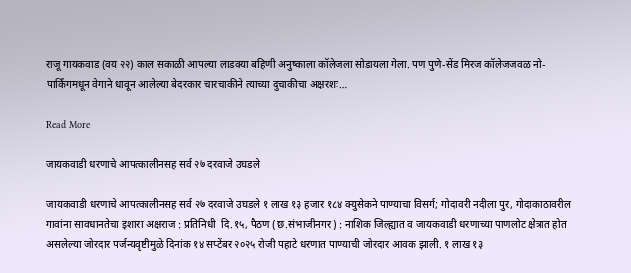राजू गायकवाड (वय २२) काल सकाळी आपल्या लाडक्या बहिणी अनुष्काला कॉलेजला सोडायला गेला. पण पुणे-सेंड मिरज कॉलेजजवळ नो-पार्किंगमधून वेगाने धावून आलेल्या बेदरकार चारचाकीने त्याच्या दुचाकीचा अक्षरशः…

Read More

जायकवाडी धरणाचे आपत्कालीनसह सर्व २७ दरवाजे उघडले

जायकवाडी धरणाचे आपत्कालीनसह सर्व २७ दरवाजे उघडले १ लाख १३ हजार १८४ क्युसेकने पाण्याचा विसर्ग; गोदावरी नदीला पुर, गोदाकाठावरील गावांना सावधानतेचा इशारा अक्षराज : प्रतिनिधी  दि.१५, पैठण (छ.संभाजीनगर) : नाशिक जिल्ह्यात व जायकवाडी धरणाच्या पाणलोट क्षेत्रात होत असलेल्या जोरदार पर्जन्यवृष्टीमुळे दिनांक १४ सप्टेंबर २०२५ रोजी पहाटे धरणात पाण्याची जोरदार आवक झाली. १ लाख १३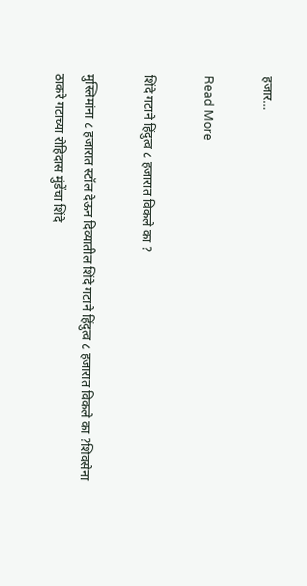हजार…

Read More

शिंदे गटाने हिंदुत्व ८ हजारात विकले का ?

मुस्लिमांना ८ हजारात स्टॉल देऊन दिव्यातील शिंदे गटाने हिंदुत्व ८ हजारात विकले का ?शिवसेना ठाकरे गटाच्या रोहिदास मुंडेंचा शिंदे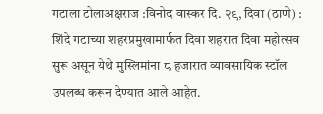गटाला टोलाअक्षराज :विनोद वास्कर दि. २९, दिवा (ठाणे) : शिंदे गटाच्या शहरप्रमुखामार्फत दिवा शहरात दिवा महोत्सव सुरू असून येथे मुस्लिमांना ८ हजारात व्यावसायिक स्टॉल उपलब्ध करून देण्यात आले आहेत.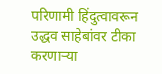परिणामी हिंदुत्वावरून उद्धव साहेबांवर टीका करणाऱ्या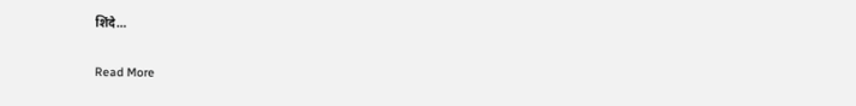शिंदे…

Read More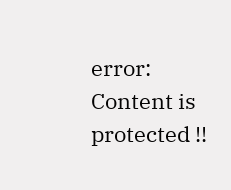error: Content is protected !!